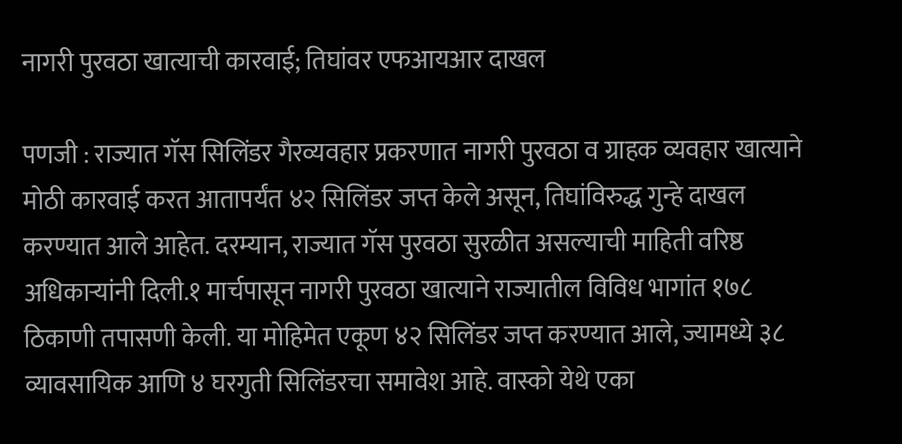नागरी पुरवठा खात्याची कारवाई; तिघांवर एफआयआर दाखल

पणजी : राज्यात गॅस सिलिंडर गैरव्यवहार प्रकरणात नागरी पुरवठा व ग्राहक व्यवहार खात्याने मोठी कारवाई करत आतापर्यंत ४२ सिलिंडर जप्त केले असून, तिघांविरुद्ध गुन्हे दाखल करण्यात आले आहेत. दरम्यान, राज्यात गॅस पुरवठा सुरळीत असल्याची माहिती वरिष्ठ अधिकाऱ्यांनी दिली.१ मार्चपासून नागरी पुरवठा खात्याने राज्यातील विविध भागांत १७८ ठिकाणी तपासणी केली. या मोहिमेत एकूण ४२ सिलिंडर जप्त करण्यात आले, ज्यामध्ये ३८ व्यावसायिक आणि ४ घरगुती सिलिंडरचा समावेश आहे. वास्को येथे एका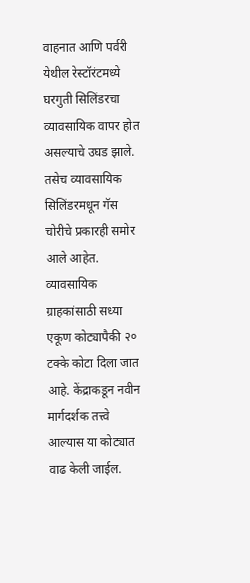वाहनात आणि पर्वरी येथील रेस्टॉरंटमध्ये घरगुती सिलिंडरचा व्यावसायिक वापर होत असल्याचे उघड झाले. तसेच व्यावसायिक सिलिंडरमधून गॅस चोरीचे प्रकारही समोर आले आहेत.
व्यावसायिक ग्राहकांसाठी सध्या एकूण कोट्यापैकी २० टक्के कोटा दिला जात आहे. केंद्राकडून नवीन मार्गदर्शक तत्त्वे आल्यास या कोट्यात वाढ केली जाईल.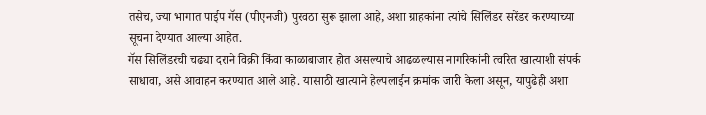तसेच, ज्या भागात पाईप गॅस (पीएनजी) पुरवठा सुरू झाला आहे, अशा ग्राहकांना त्यांचे सिलिंडर सरेंडर करण्याच्या सूचना देण्यात आल्या आहेत.
गॅस सिलिंडरची चढ्या दराने विक्री किंवा काळाबाजार होत असल्याचे आढळल्यास नागरिकांनी त्वरित खात्याशी संपर्क साधावा, असे आवाहन करण्यात आले आहे. यासाठी खात्याने हेल्पलाईन क्रमांक जारी केला असून, यापुढेही अशा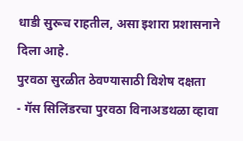धाडी सुरूच राहतील, असा इशारा प्रशासनाने दिला आहे.
पुरवठा सुरळीत ठेवण्यासाठी विशेष दक्षता
- गॅस सिलिंडरचा पुरवठा विनाअडथळा व्हावा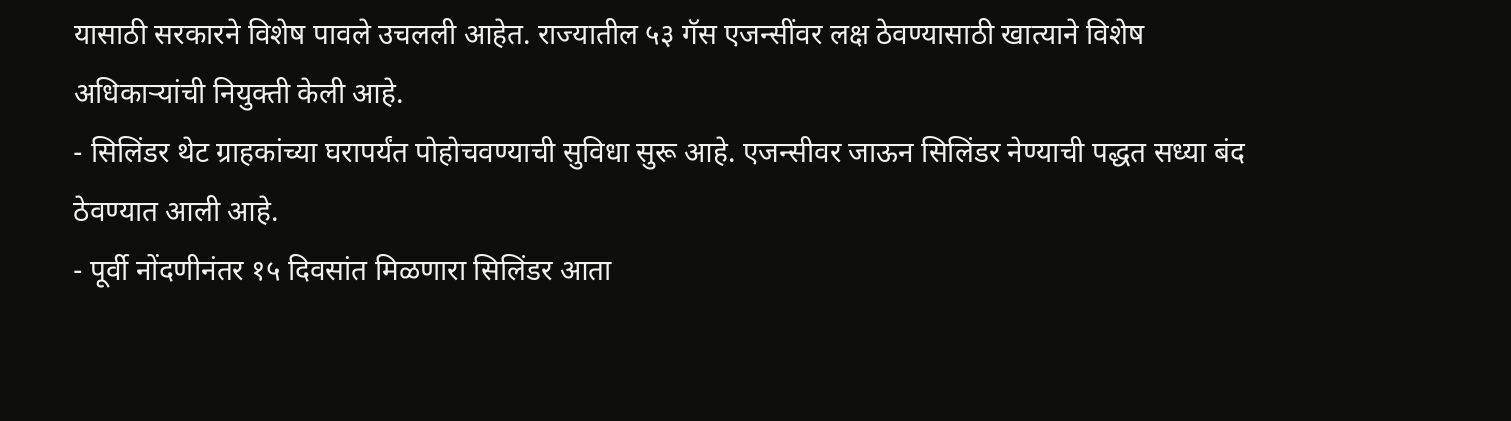यासाठी सरकारने विशेष पावले उचलली आहेत. राज्यातील ५३ गॅस एजन्सींवर लक्ष ठेवण्यासाठी खात्याने विशेष अधिकाऱ्यांची नियुक्ती केली आहे.
- सिलिंडर थेट ग्राहकांच्या घरापर्यंत पोहोचवण्याची सुविधा सुरू आहे. एजन्सीवर जाऊन सिलिंडर नेण्याची पद्धत सध्या बंद ठेवण्यात आली आहे.
- पूर्वी नोंदणीनंतर १५ दिवसांत मिळणारा सिलिंडर आता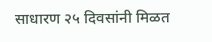साधारण २५ दिवसांनी मिळत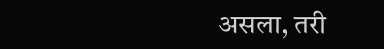असला, तरी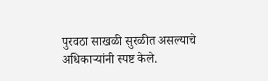पुरवठा साखळी सुरळीत असल्याचे अधिकाऱ्यांनी स्पष्ट केले.